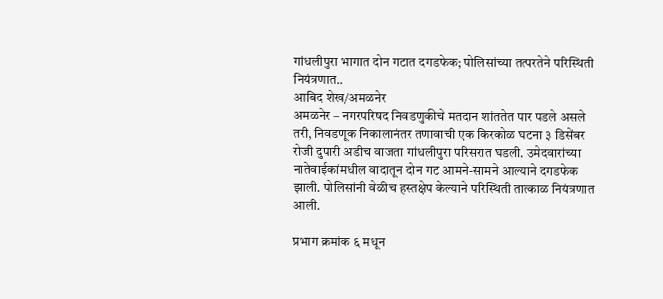गांधलीपुरा भागात दोन गटात दगडफेक; पोलिसांच्या तत्परतेने परिस्थिती नियंत्रणात..
आबिद शेख/अमळनेर
अमळनेर – नगरपरिषद निवडणुकीचे मतदान शांततेत पार पडले असले तरी, निवडणूक निकालानंतर तणावाची एक किरकोळ घटना ३ डिसेंबर रोजी दुपारी अडीच वाजता गांधलीपुरा परिसरात घडली. उमेदवारांच्या नातेवाईकांमधील वादातून दोन गट आमने-सामने आल्याने दगडफेक झाली. पोलिसांनी वेळीच हस्तक्षेप केल्याने परिस्थिती तात्काळ नियंत्रणात आली.

प्रभाग क्रमांक ६ मधून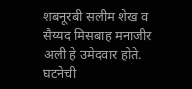शबनूरबी सलीम शेख व सैय्यद मिसबाह मनाजीर अली हे उमेदवार होते. घटनेची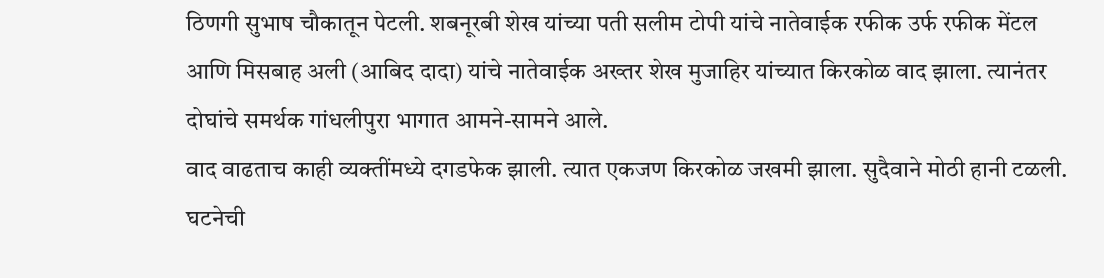ठिणगी सुभाष चौकातून पेटली. शबनूरबी शेख यांच्या पती सलीम टोपी यांचे नातेवाईक रफीक उर्फ रफीक मेंटल आणि मिसबाह अली (आबिद दादा) यांचे नातेवाईक अख्तर शेख मुजाहिर यांच्यात किरकोळ वाद झाला. त्यानंतर दोघांचे समर्थक गांधलीपुरा भागात आमने-सामने आले.
वाद वाढताच काही व्यक्तींमध्ये दगडफेक झाली. त्यात एकजण किरकोळ जखमी झाला. सुदैवाने मोठी हानी टळली.
घटनेची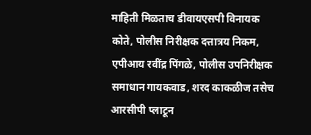माहिती मिळताच डीवायएसपी विनायक कोते, पोलीस निरीक्षक दत्तात्रय निकम, एपीआय रवींद्र पिंगळे, पोलीस उपनिरीक्षक समाधान गायकवाड, शरद काकळीज तसेच आरसीपी प्लाटून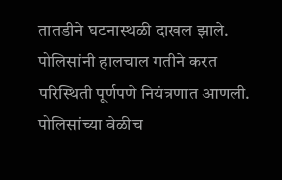तातडीने घटनास्थळी दाखल झाले. पोलिसांनी हालचाल गतीने करत परिस्थिती पूर्णपणे नियंत्रणात आणली.
पोलिसांच्या वेळीच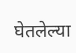घेतलेल्या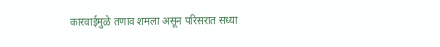कारवाईमुळे तणाव शमला असून परिसरात सध्या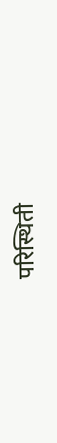परिस्थिती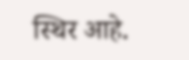स्थिर आहे.